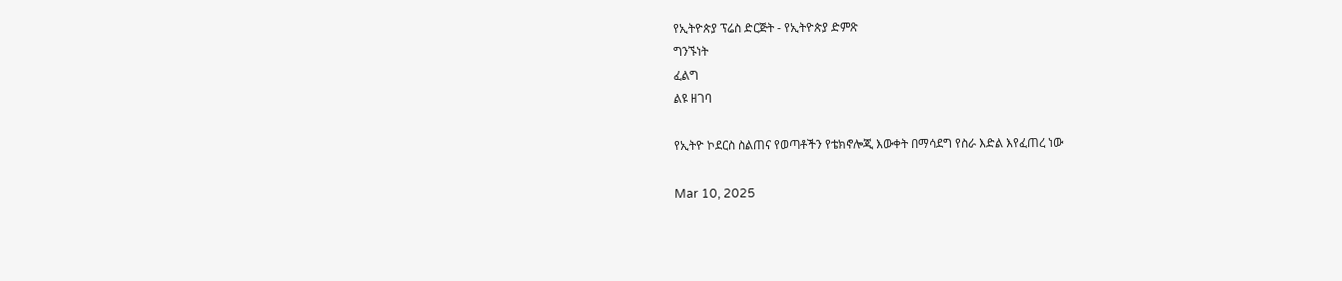የኢትዮጵያ ፕሬስ ድርጅት - የኢትዮጵያ ድምጽ
ግንኙነት
ፈልግ
ልዩ ዘገባ

የኢትዮ ኮደርስ ስልጠና የወጣቶችን የቴክኖሎጂ እውቀት በማሳደግ የስራ እድል እየፈጠረ ነው

Mar 10, 2025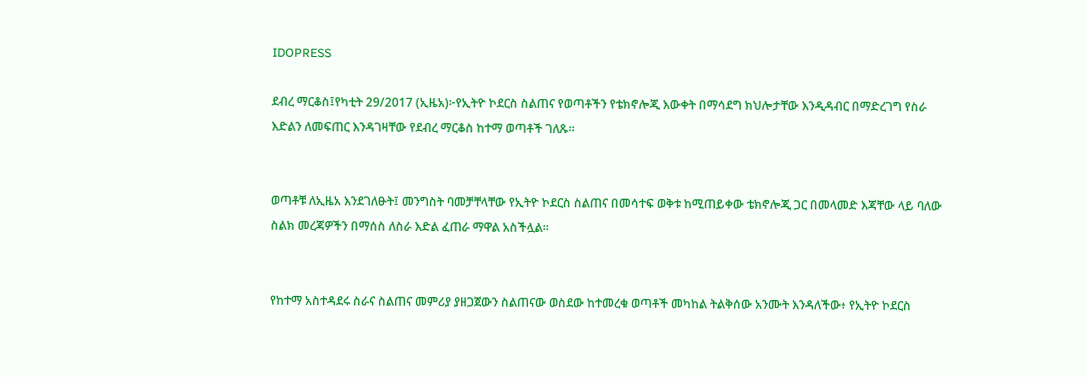IDOPRESS

ደብረ ማርቆስ፤የካቲት 29/2017 (ኢዜአ)፦የኢትዮ ኮደርስ ስልጠና የወጣቶችን የቴክኖሎጂ እውቀት በማሳደግ ክህሎታቸው እንዲዳብር በማድረገግ የስራ እድልን ለመፍጠር እንዳገዛቸው የደብረ ማርቆስ ከተማ ወጣቶች ገለጹ።


ወጣቶቹ ለኢዜአ እንደገለፁት፤ መንግስት ባመቻቸላቸው የኢትዮ ኮደርስ ስልጠና በመሳተፍ ወቅቱ ከሚጠይቀው ቴክኖሎጂ ጋር በመላመድ እጃቸው ላይ ባለው ስልክ መረጃዎችን በማሰስ ለስራ እድል ፈጠራ ማዋል አስችሏል።


የከተማ አስተዳደሩ ስራና ስልጠና መምሪያ ያዘጋጀውን ስልጠናው ወስደው ከተመረቁ ወጣቶች መካከል ትልቅሰው አንሙት እንዳለችው፥ የኢትዮ ኮደርስ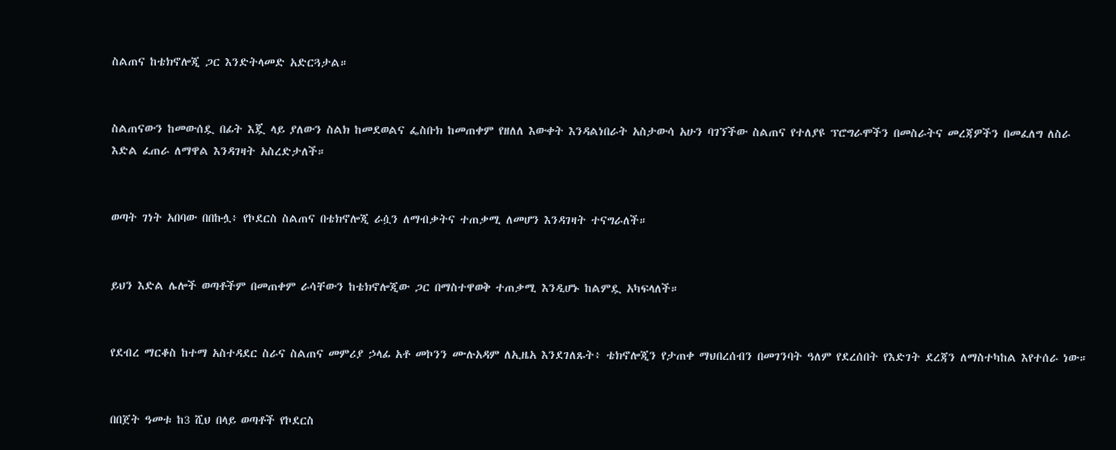ስልጠና ከቴክኖሎጂ ጋር እንድትላመድ አድርጓታል።


ስልጠናውን ከመውሰዷ በፊት እጇ ላይ ያለውን ስልክ ከመደወልና ፌስቡክ ከመጠቀም የዘለለ እውቀት እንዳልነበራት አስታውሳ አሁን ባገኘችው ስልጠና የተለያዩ ፕሮግራሞችን በመስራትና መረጃዎችን በመፈለግ ለስራ እድል ፈጠራ ለማዋል እንዳገዛት አስረድታለች።


ወጣት ገነት አበባው በበኩሏ፥ የኮደርስ ስልጠና በቴክኖሎጂ ራሷን ለማብቃትና ተጠቃሚ ለመሆን እንዳገዛት ተናግራለች።


ይህን እድል ሌሎች ወጣቶችም በመጠቀም ራሳቸውን ከቴክኖሎጂው ጋር በማስተዋወቅ ተጠቃሚ እንዲሆኑ ከልምዷ አካፍላለች።


የደብረ ማርቆስ ከተማ አስተዳደር ስራና ስልጠና መምሪያ ኃላፊ አቶ መኮንን ሙሉአዳም ለኢዜአ እንደገለጹት፥ ቴክኖሎጂን የታጠቀ ማህበረሰብን በመገንባት ዓለም የደረሰበት የእድገት ደረጃን ለማስተካከል እየተሰራ ነው።


በበጀት ዓመቱ ከ3 ሺህ በላይ ወጣቶች የኮደርስ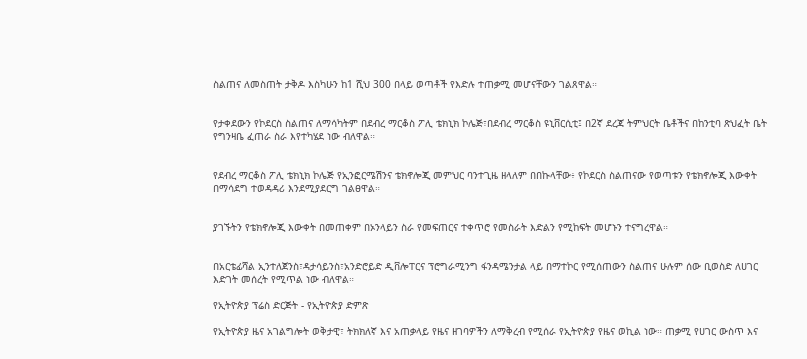ስልጠና ለመስጠት ታቅዶ እስካሁን ከ1 ሺህ 300 በላይ ወጣቶች የእድሉ ተጠቃሚ መሆናቸውን ገልጸዋል።


የታቀደውን የኮደርስ ስልጠና ለማሳካትም በደብረ ማርቆስ ፖሊ ቴክኒክ ኮሌጅ፣በደብረ ማርቆስ ዩኒቨርሲቲ፤ በ2ኛ ደረጃ ትምህርት ቤቶችና በከንቲባ ጽህፈት ቤት የግንዛቤ ፈጠራ ስራ እየተካሄደ ነው ብለዋል።


የደብረ ማርቆስ ፖሊ ቴክኒክ ኮሌጅ የኢንፎርሜሽንና ቴክኖሎጂ መምህር ባንተጊዜ ዘላለም በበኩላቸው፥ የኮደርስ ስልጠናው የወጣቱን የቴክኖሎጂ እውቀት በማሳደግ ተወዳዳሪ እንደሚያደርግ ገልፀዋል።


ያገኙትን የቴክኖሎጂ እውቀት በመጠቀም በኦንላይን ስራ የመፍጠርና ተቀጥሮ የመስራት እድልን የሚከፍት መሆኑን ተናግረዋል።


በአርቴፊሻል ኢንተለጀንስ፣ዳታሳይንስ፣አንድሮይድ ዲቨሎፐርና ፕሮግራሚንግ ፋንዳሜንታል ላይ በማተኮር የሚሰጠውን ስልጠና ሁሉም ሰው ቢወስድ ለሀገር እድገት መሰረት የሚጥል ነው ብለዋል።

የኢትዮጵያ ፕሬስ ድርጅት - የኢትዮጵያ ድምጽ

የኢትዮጵያ ዜና አገልግሎት ወቅታዊ፣ ትክክለኛ እና አጠቃላይ የዜና ዘገባዎችን ለማቅረብ የሚሰራ የኢትዮጵያ የዜና ወኪል ነው። ጠቃሚ የሀገር ውስጥ እና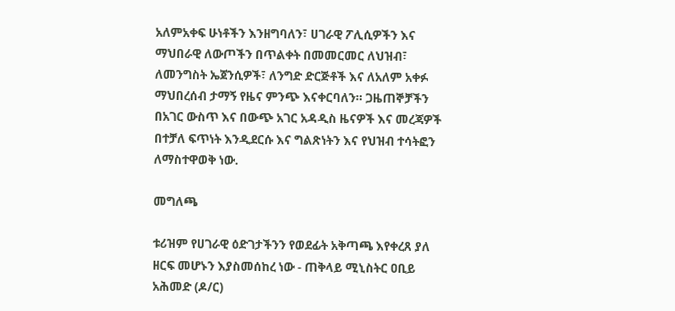አለምአቀፍ ሁነቶችን እንዘግባለን፣ ሀገራዊ ፖሊሲዎችን እና ማህበራዊ ለውጦችን በጥልቀት በመመርመር ለህዝብ፣ ለመንግስት ኤጀንሲዎች፣ ለንግድ ድርጅቶች እና ለአለም አቀፉ ማህበረሰብ ታማኝ የዜና ምንጭ እናቀርባለን። ጋዜጠኞቻችን በአገር ውስጥ እና በውጭ አገር አዳዲስ ዜናዎች እና መረጃዎች በተቻለ ፍጥነት እንዲደርሱ እና ግልጽነትን እና የህዝብ ተሳትፎን ለማስተዋወቅ ነው.

መግለጫ

ቱሪዝም የሀገራዊ ዕድገታችንን የወደፊት አቅጣጫ እየቀረጸ ያለ ዘርፍ መሆኑን እያስመሰከረ ነው - ጠቅላይ ሚኒስትር ዐቢይ አሕመድ (ዶ/ር)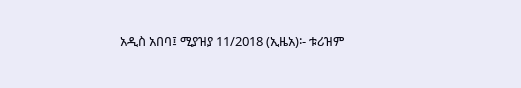አዲስ አበባ፤ ሚያዝያ 11/2018 (ኢዜአ)፡- ቱሪዝም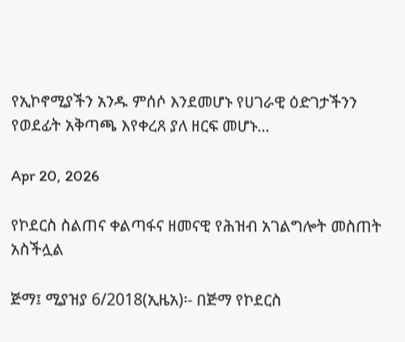የኢኮኖሚያችን አንዱ ምሰሶ እንደመሆኑ የሀገራዊ ዕድገታችንን የወደፊት አቅጣጫ እየቀረጸ ያለ ዘርፍ መሆኑ...

Apr 20, 2026

የኮደርስ ስልጠና ቀልጣፋና ዘመናዊ የሕዝብ አገልግሎት መስጠት አስችሏል

ጅማ፤ ሚያዝያ 6/2018(ኢዜአ)፡- በጅማ የኮደርስ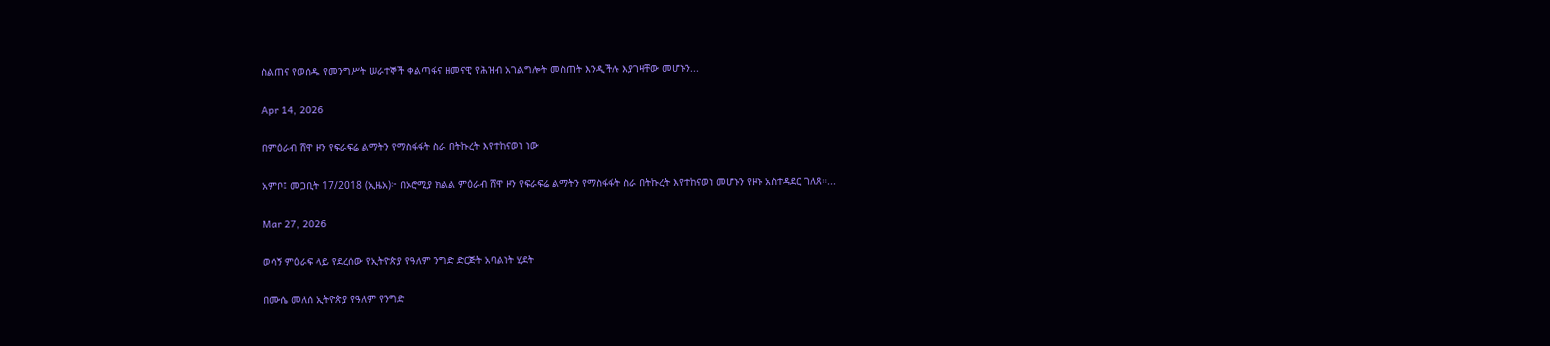ስልጠና የወሰዱ የመንግሥት ሠራተኞች ቀልጣፋና ዘመናዊ የሕዝብ አገልግሎት መስጠት እንዲችሉ እያገዛቸው መሆኑን...

Apr 14, 2026

በምዕራብ ሸዋ ዞን የፍራፍሬ ልማትን የማስፋፋት ስራ በትኩረት እየተከናወነ ነው

አምቦ፤ መጋቢት 17/2018 (ኢዜአ)፦ በኦሮሚያ ክልል ምዕራብ ሸዋ ዞን የፍራፍሬ ልማትን የማስፋፋት ስራ በትኩረት እየተከናወነ መሆኑን የዞኑ አስተዳደር ገለጸ።...

Mar 27, 2026

ወሳኝ ምዕራፍ ላይ የደረሰው የኢትዮጵያ የዓለም ንግድ ድርጅት አባልነት ሂደት

በሙሴ መለሰ ኢትዮጵያ የዓለም የንግድ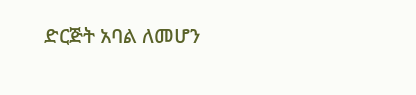ድርጅት አባል ለመሆን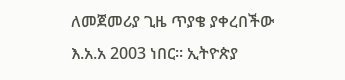ለመጀመሪያ ጊዜ ጥያቄ ያቀረበችው እ.አ.አ 2003 ነበር። ኢትዮጵያ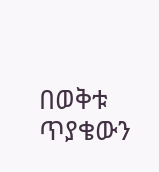በወቅቱ ጥያቄውን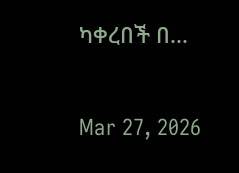ካቀረበች በ...

Mar 27, 2026